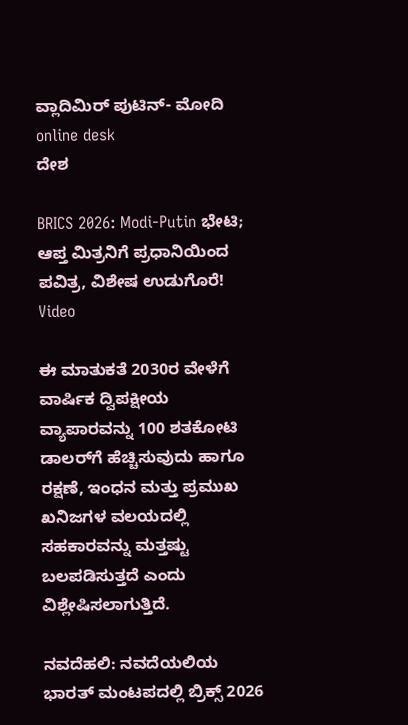ವ್ಲಾದಿಮಿರ್ ಪುಟಿನ್- ಮೋದಿ online desk
ದೇಶ

BRICS 2026: Modi-Putin ಭೇಟಿ; ಆಪ್ತ ಮಿತ್ರನಿಗೆ ಪ್ರಧಾನಿಯಿಂದ ಪವಿತ್ರ, ವಿಶೇಷ ಉಡುಗೊರೆ! Video

ಈ ಮಾತುಕತೆ 2030ರ ವೇಳೆಗೆ ವಾರ್ಷಿಕ ದ್ವಿಪಕ್ಷೀಯ ವ್ಯಾಪಾರವನ್ನು 100 ಶತಕೋಟಿ ಡಾಲರ್‌ಗೆ ಹೆಚ್ಚಿಸುವುದು ಹಾಗೂ ರಕ್ಷಣೆ, ಇಂಧನ ಮತ್ತು ಪ್ರಮುಖ ಖನಿಜಗಳ ವಲಯದಲ್ಲಿ ಸಹಕಾರವನ್ನು ಮತ್ತಷ್ಟು ಬಲಪಡಿಸುತ್ತದೆ ಎಂದು ವಿಶ್ಲೇಷಿಸಲಾಗುತ್ತಿದೆ.

ನವದೆಹಲಿ: ನವದೆಯಲಿಯ ಭಾರತ್ ಮಂಟಪದಲ್ಲಿ ಬ್ರಿಕ್ಸ್ 2026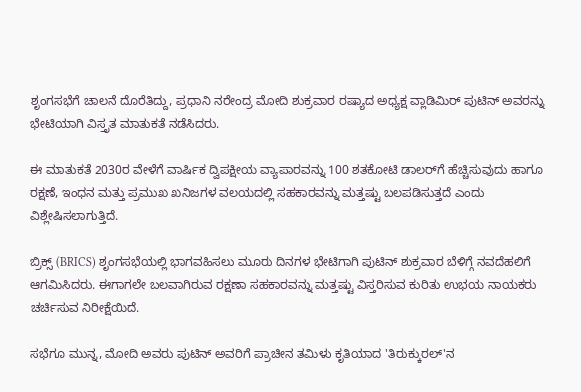ಶೃಂಗಸಭೆಗೆ ಚಾಲನೆ ದೊರೆತಿದ್ದು, ಪ್ರಧಾನಿ ನರೇಂದ್ರ ಮೋದಿ ಶುಕ್ರವಾರ ರಷ್ಯಾದ ಅಧ್ಯಕ್ಷ ವ್ಲಾಡಿಮಿರ್ ಪುಟಿನ್ ಅವರನ್ನು ಭೇಟಿಯಾಗಿ ವಿಸ್ತೃತ ಮಾತುಕತೆ ನಡೆಸಿದರು.

ಈ ಮಾತುಕತೆ 2030ರ ವೇಳೆಗೆ ವಾರ್ಷಿಕ ದ್ವಿಪಕ್ಷೀಯ ವ್ಯಾಪಾರವನ್ನು 100 ಶತಕೋಟಿ ಡಾಲರ್‌ಗೆ ಹೆಚ್ಚಿಸುವುದು ಹಾಗೂ ರಕ್ಷಣೆ, ಇಂಧನ ಮತ್ತು ಪ್ರಮುಖ ಖನಿಜಗಳ ವಲಯದಲ್ಲಿ ಸಹಕಾರವನ್ನು ಮತ್ತಷ್ಟು ಬಲಪಡಿಸುತ್ತದೆ ಎಂದು ವಿಶ್ಲೇಷಿಸಲಾಗುತ್ತಿದೆ.

ಬ್ರಿಕ್ಸ್ (BRICS) ಶೃಂಗಸಭೆಯಲ್ಲಿ ಭಾಗವಹಿಸಲು ಮೂರು ದಿನಗಳ ಭೇಟಿಗಾಗಿ ಪುಟಿನ್ ಶುಕ್ರವಾರ ಬೆಳಿಗ್ಗೆ ನವದೆಹಲಿಗೆ ಆಗಮಿಸಿದರು. ಈಗಾಗಲೇ ಬಲವಾಗಿರುವ ರಕ್ಷಣಾ ಸಹಕಾರವನ್ನು ಮತ್ತಷ್ಟು ವಿಸ್ತರಿಸುವ ಕುರಿತು ಉಭಯ ನಾಯಕರು ಚರ್ಚಿಸುವ ನಿರೀಕ್ಷೆಯಿದೆ.

ಸಭೆಗೂ ಮುನ್ನ, ಮೋದಿ ಅವರು ಪುಟಿನ್ ಅವರಿಗೆ ಪ್ರಾಚೀನ ತಮಿಳು ಕೃತಿಯಾದ 'ತಿರುಕ್ಕುರಲ್'ನ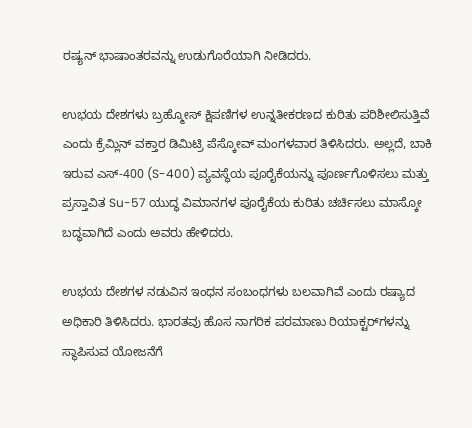ರಷ್ಯನ್ ಭಾಷಾಂತರವನ್ನು ಉಡುಗೊರೆಯಾಗಿ ನೀಡಿದರು.

ಉಭಯ ದೇಶಗಳು ಬ್ರಹ್ಮೋಸ್ ಕ್ಷಿಪಣಿಗಳ ಉನ್ನತೀಕರಣದ ಕುರಿತು ಪರಿಶೀಲಿಸುತ್ತಿವೆ ಎಂದು ಕ್ರೆಮ್ಲಿನ್ ವಕ್ತಾರ ಡಿಮಿಟ್ರಿ ಪೆಸ್ಕೋವ್ ಮಂಗಳವಾರ ತಿಳಿಸಿದರು. ಅಲ್ಲದೆ, ಬಾಕಿ ಇರುವ ಎಸ್-400 (S-400) ವ್ಯವಸ್ಥೆಯ ಪೂರೈಕೆಯನ್ನು ಪೂರ್ಣಗೊಳಿಸಲು ಮತ್ತು ಪ್ರಸ್ತಾವಿತ Su-57 ಯುದ್ಧ ವಿಮಾನಗಳ ಪೂರೈಕೆಯ ಕುರಿತು ಚರ್ಚಿಸಲು ಮಾಸ್ಕೋ ಬದ್ಧವಾಗಿದೆ ಎಂದು ಅವರು ಹೇಳಿದರು.

ಉಭಯ ದೇಶಗಳ ನಡುವಿನ ಇಂಧನ ಸಂಬಂಧಗಳು ಬಲವಾಗಿವೆ ಎಂದು ರಷ್ಯಾದ ಅಧಿಕಾರಿ ತಿಳಿಸಿದರು. ಭಾರತವು ಹೊಸ ನಾಗರಿಕ ಪರಮಾಣು ರಿಯಾಕ್ಟರ್‌ಗಳನ್ನು ಸ್ಥಾಪಿಸುವ ಯೋಜನೆಗೆ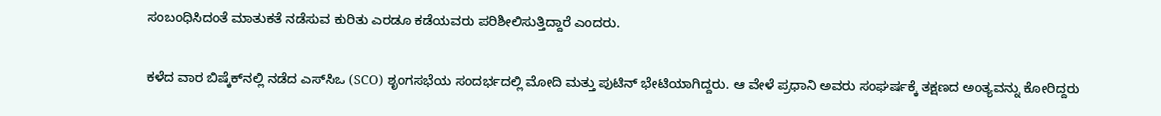ಸಂಬಂಧಿಸಿದಂತೆ ಮಾತುಕತೆ ನಡೆಸುವ ಕುರಿತು ಎರಡೂ ಕಡೆಯವರು ಪರಿಶೀಲಿಸುತ್ತಿದ್ದಾರೆ ಎಂದರು.

ಕಳೆದ ವಾರ ಬಿಷ್ಕೆಕ್‌ನಲ್ಲಿ ನಡೆದ ಎಸ್‌ಸಿಒ (SCO) ಶೃಂಗಸಭೆಯ ಸಂದರ್ಭದಲ್ಲಿ ಮೋದಿ ಮತ್ತು ಪುಟಿನ್ ಭೇಟಿಯಾಗಿದ್ದರು. ಆ ವೇಳೆ ಪ್ರಧಾನಿ ಅವರು ಸಂಘರ್ಷಕ್ಕೆ ತಕ್ಷಣದ ಅಂತ್ಯವನ್ನು ಕೋರಿದ್ದರು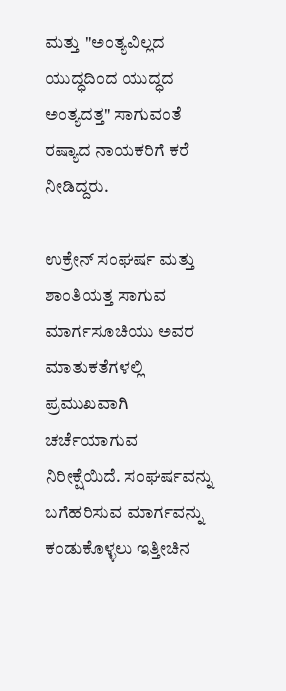ಮತ್ತು "ಅಂತ್ಯವಿಲ್ಲದ ಯುದ್ಧದಿಂದ ಯುದ್ಧದ ಅಂತ್ಯದತ್ತ" ಸಾಗುವಂತೆ ರಷ್ಯಾದ ನಾಯಕರಿಗೆ ಕರೆ ನೀಡಿದ್ದರು.

ಉಕ್ರೇನ್ ಸಂಘರ್ಷ ಮತ್ತು ಶಾಂತಿಯತ್ತ ಸಾಗುವ ಮಾರ್ಗಸೂಚಿಯು ಅವರ ಮಾತುಕತೆಗಳಲ್ಲಿ ಪ್ರಮುಖವಾಗಿ ಚರ್ಚೆಯಾಗುವ ನಿರೀಕ್ಷೆಯಿದೆ. ಸಂಘರ್ಷವನ್ನು ಬಗೆಹರಿಸುವ ಮಾರ್ಗವನ್ನು ಕಂಡುಕೊಳ್ಳಲು ಇತ್ತೀಚಿನ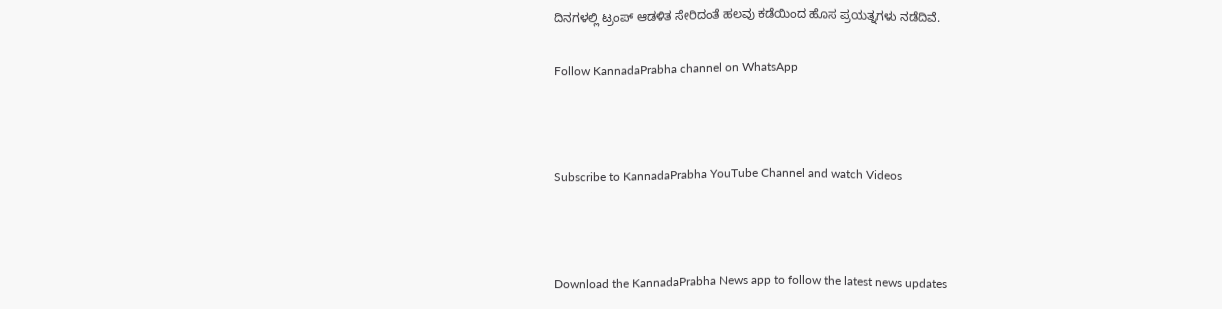ದಿನಗಳಲ್ಲಿ ಟ್ರಂಪ್ ಆಡಳಿತ ಸೇರಿದಂತೆ ಹಲವು ಕಡೆಯಿಂದ ಹೊಸ ಪ್ರಯತ್ನಗಳು ನಡೆದಿವೆ.

Follow KannadaPrabha channel on WhatsApp



Subscribe to KannadaPrabha YouTube Channel and watch Videos



Download the KannadaPrabha News app to follow the latest news updates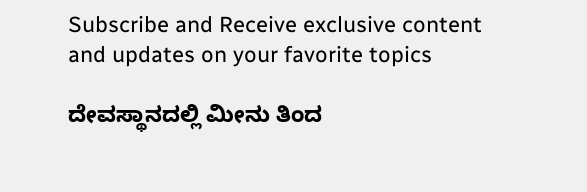Subscribe and Receive exclusive content and updates on your favorite topics

ದೇವಸ್ಥಾನದಲ್ಲಿ ಮೀನು ತಿಂದ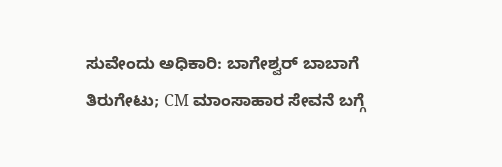ಸುವೇಂದು ಅಧಿಕಾರಿ: ಬಾಗೇಶ್ವರ್ ಬಾಬಾಗೆ ತಿರುಗೇಟು; CM ಮಾಂಸಾಹಾರ ಸೇವನೆ ಬಗ್ಗೆ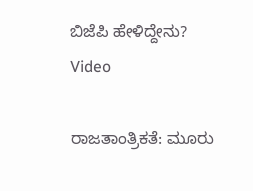ಬಿಜೆಪಿ ಹೇಳಿದ್ದೇನು? Video

ರಾಜತಾಂತ್ರಿಕತೆ: ಮೂರು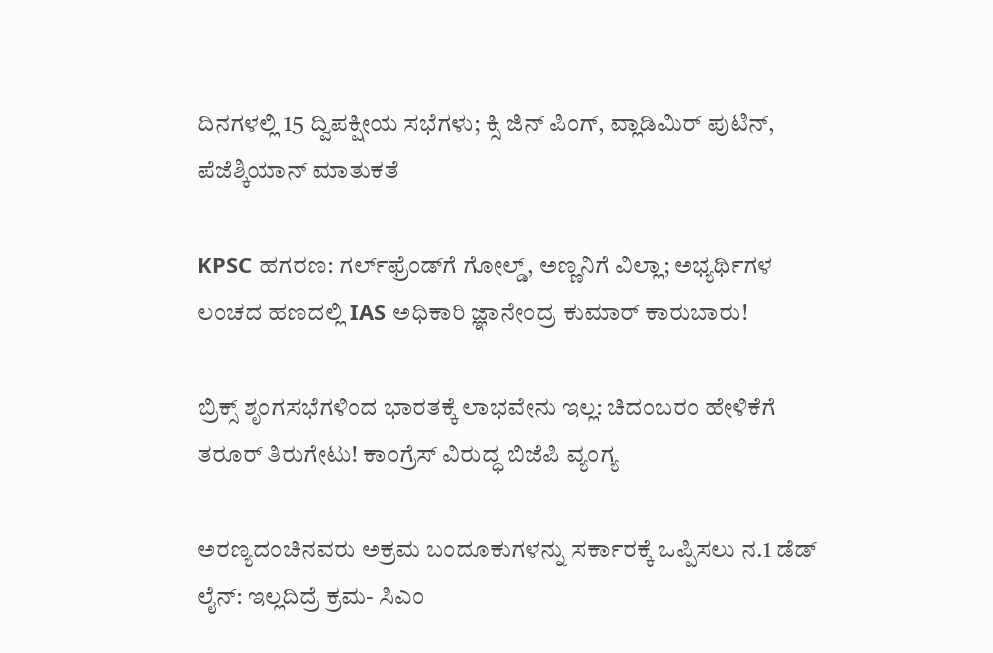ದಿನಗಳಲ್ಲಿ 15 ದ್ವಿಪಕ್ಷೀಯ ಸಭೆಗಳು; ಕ್ಸಿ ಜಿನ್ ಪಿಂಗ್, ವ್ಲಾಡಿಮಿರ್ ಪುಟಿನ್, ಪೆಜೆಶ್ಕಿಯಾನ್ ಮಾತುಕತೆ

KPSC ಹಗರಣ: ಗರ್ಲ್‌ಫ್ರೆಂಡ್‌ಗೆ ಗೋಲ್ಡ್, ಅಣ್ಣನಿಗೆ ವಿಲ್ಲಾ; ಅಭ್ಯರ್ಥಿಗಳ ಲಂಚದ ಹಣದಲ್ಲಿ IAS ಅಧಿಕಾರಿ ಜ್ಞಾನೇಂದ್ರ ಕುಮಾರ್ ಕಾರುಬಾರು!

ಬ್ರಿಕ್ಸ್ ಶೃಂಗಸಭೆಗಳಿಂದ ಭಾರತಕ್ಕೆ ಲಾಭವೇನು ಇಲ್ಲ: ಚಿದಂಬರಂ ಹೇಳಿಕೆಗೆ ತರೂರ್ ತಿರುಗೇಟು! ಕಾಂಗ್ರೆಸ್ ವಿರುದ್ಧ ಬಿಜೆಪಿ ವ್ಯಂಗ್ಯ

ಅರಣ್ಯದಂಚಿನವರು ಅಕ್ರಮ ಬಂದೂಕುಗಳನ್ನು ಸರ್ಕಾರಕ್ಕೆ ಒಪ್ಪಿಸಲು ನ.1 ಡೆಡ್ ಲೈನ್: ಇಲ್ಲದಿದ್ರೆ ಕ್ರಮ- ಸಿಎಂ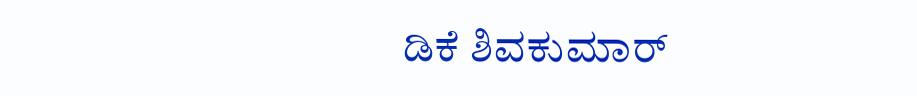ಡಿಕೆ ಶಿವಕುಮಾರ್